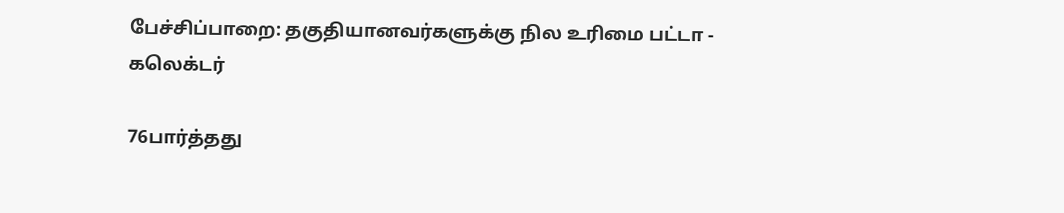பேச்சிப்பாறை: தகுதியானவர்களுக்கு நில உரிமை பட்டா - கலெக்டர்

76பார்த்தது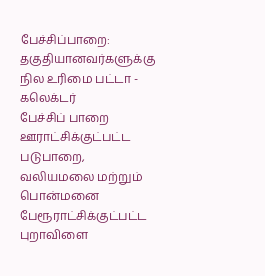பேச்சிப்பாறை: தகுதியானவர்களுக்கு நில உரிமை பட்டா - கலெக்டர்
பேச்சிப் பாறை ஊராட்சிக்குட்பட்ட படுபாறை, வலியமலை மற்றும் பொன்மனை  பேரூராட்சிக்குட்பட்ட புறாவிளை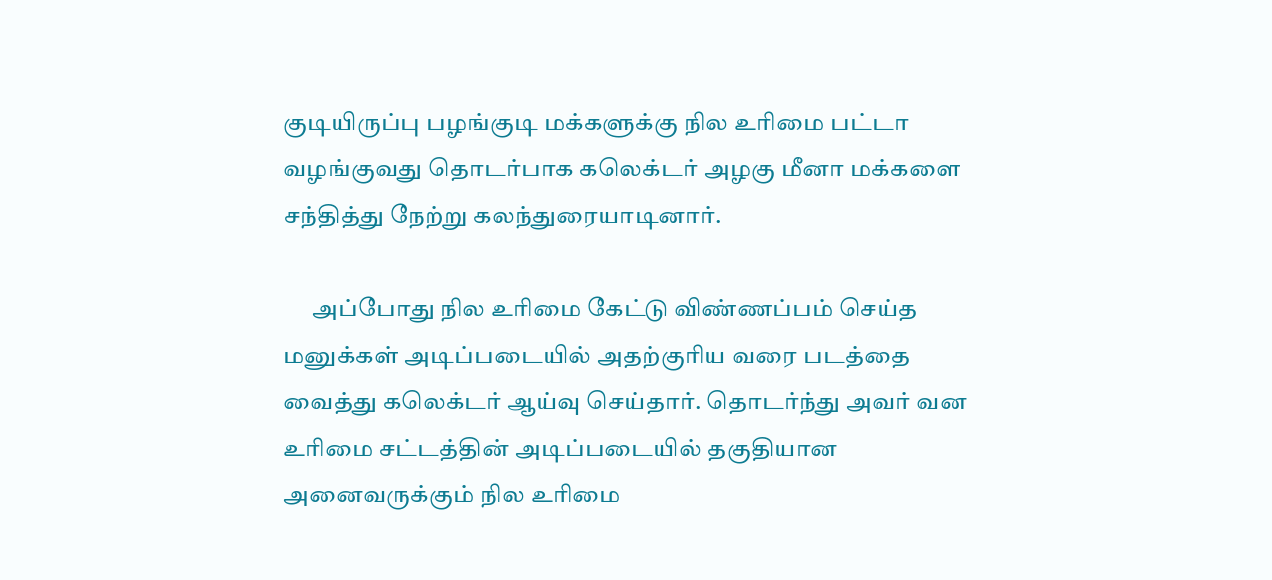குடியிருப்பு பழங்குடி மக்களுக்கு நில உரிமை பட்டா வழங்குவது தொடர்பாக கலெக்டர் அழகு மீனா மக்களை சந்தித்து நேற்று கலந்துரையாடினார்.

      அப்போது நில உரிமை கேட்டு விண்ணப்பம் செய்த மனுக்கள் அடிப்படையில் அதற்குரிய வரை படத்தை வைத்து கலெக்டர் ஆய்வு செய்தார். தொடர்ந்து அவர் வன உரிமை சட்டத்தின் அடிப்படையில் தகுதியான அனைவருக்கும் நில உரிமை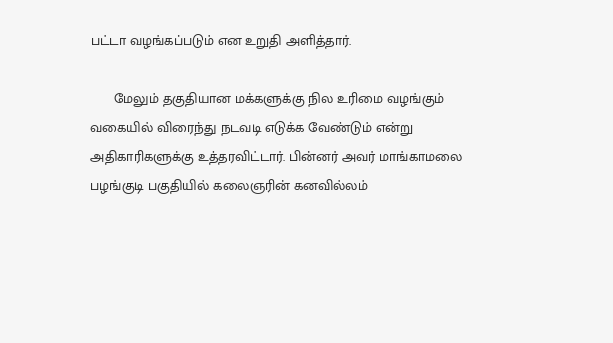பட்டா வழங்கப்படும் என உறுதி அளித்தார்.

      மேலும் தகுதியான மக்களுக்கு நில உரிமை வழங்கும் வகையில் விரைந்து நடவடி எடுக்க வேண்டும் என்று அதிகாரிகளுக்கு உத்தரவிட்டார். பின்னர் அவர் மாங்காமலை பழங்குடி பகுதியில் கலைஞரின் கனவில்லம்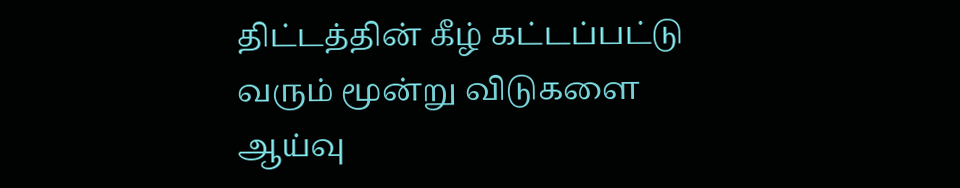திட்டத்தின் கீழ் கட்டப்பட்டு வரும் மூன்று விடுகளை ஆய்வு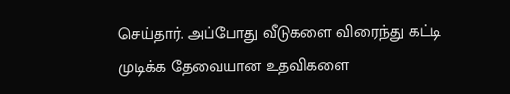செய்தார். அப்போது வீடுகளை விரைந்து கட்டி முடிக்க தேவையான உதவிகளை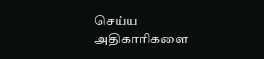செய்ய அதிகாரிகளை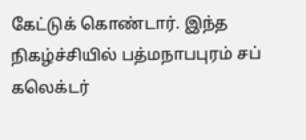கேட்டுக் கொண்டார். இந்த நிகழ்ச்சியில் பத்மநாபபுரம் சப் கலெக்டர்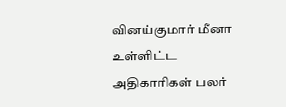வினய்குமார் மீனா  உள்ளிட்ட அதிகாரிகள் பலர்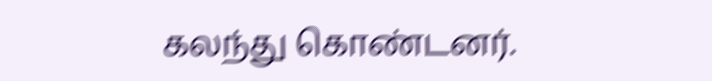கலந்து கொண்டனர்.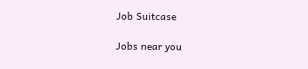Job Suitcase

Jobs near you